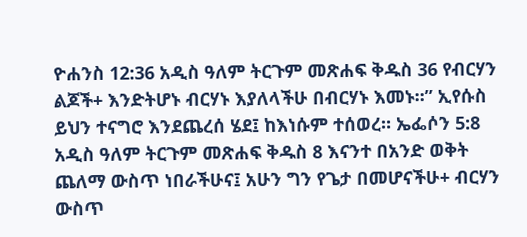ዮሐንስ 12:36 አዲስ ዓለም ትርጉም መጽሐፍ ቅዱስ 36 የብርሃን ልጆች+ እንድትሆኑ ብርሃኑ እያለላችሁ በብርሃኑ እመኑ።” ኢየሱስ ይህን ተናግሮ እንደጨረሰ ሄደ፤ ከእነሱም ተሰወረ። ኤፌሶን 5:8 አዲስ ዓለም ትርጉም መጽሐፍ ቅዱስ 8 እናንተ በአንድ ወቅት ጨለማ ውስጥ ነበራችሁና፤ አሁን ግን የጌታ በመሆናችሁ+ ብርሃን ውስጥ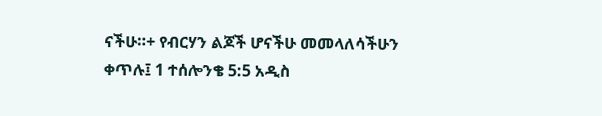ናችሁ።+ የብርሃን ልጆች ሆናችሁ መመላለሳችሁን ቀጥሉ፤ 1 ተሰሎንቄ 5:5 አዲስ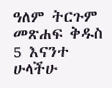ዓለም ትርጉም መጽሐፍ ቅዱስ 5 እናንተ ሁላችሁ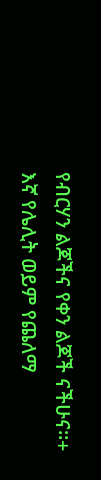የብርሃን ልጆችና የቀን ልጆች ናችሁና።+ እኛ የሌሊት ወይም የጨለማ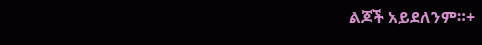ልጆች አይደለንም።+